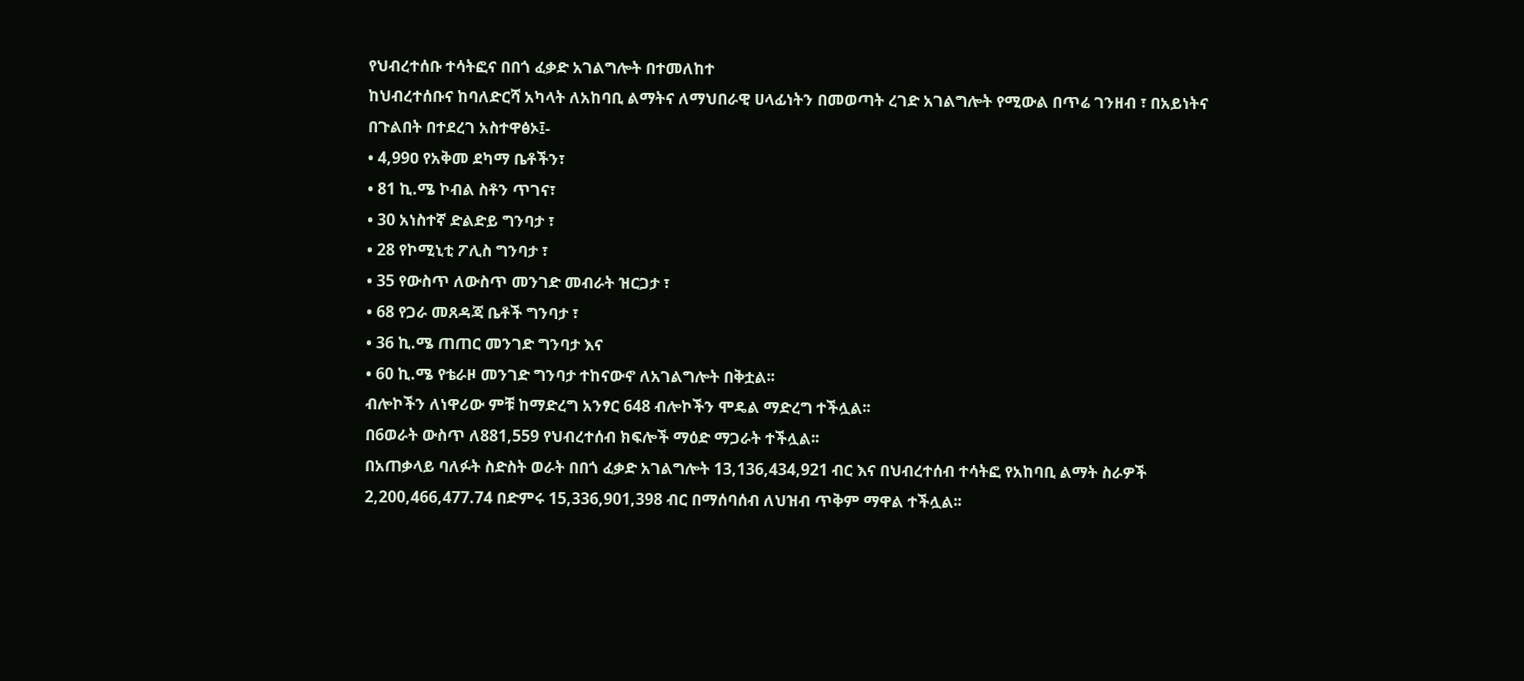የህብረተሰቡ ተሳትፎና በበጎ ፈቃድ አገልግሎት በተመለከተ
ከህብረተሰቡና ከባለድርሻ አካላት ለአከባቢ ልማትና ለማህበራዊ ሀላፊነትን በመወጣት ረገድ አገልግሎት የሚውል በጥሬ ገንዘብ ፣ በአይነትና በጉልበት በተደረገ አስተዋፅኦ፤-
• 4,99ዐ የአቅመ ደካማ ቤቶችን፣
• 81 ኪ.ሜ ኮብል ስቶን ጥገና፣
• 30 አነስተኛ ድልድይ ግንባታ ፣
• 28 የኮሚኒቲ ፖሊስ ግንባታ ፣
• 35 የውስጥ ለውስጥ መንገድ መብራት ዝርጋታ ፣
• 68 የጋራ መጸዳጃ ቤቶች ግንባታ ፣
• 36 ኪ.ሜ ጠጠር መንገድ ግንባታ እና
• 60 ኪ.ሜ የቴራዞ መንገድ ግንባታ ተከናውኖ ለአገልግሎት በቅቷል፡፡
ብሎኮችን ለነዋሪው ምቹ ከማድረግ አንፃር 648 ብሎኮችን ሞዴል ማድረግ ተችሏል፡፡
በ6ወራት ውስጥ ለ881,559 የህብረተሰብ ክፍሎች ማዕድ ማጋራት ተችሏል፡፡
በአጠቃላይ ባለፉት ስድስት ወራት በበጎ ፈቃድ አገልግሎት 13,136,434,921 ብር እና በህብረተሰብ ተሳትፎ የአከባቢ ልማት ስራዎች 2,200,466,477.74 በድምሩ 15,336,901,398 ብር በማሰባሰብ ለህዝብ ጥቅም ማዋል ተችሏል፡፡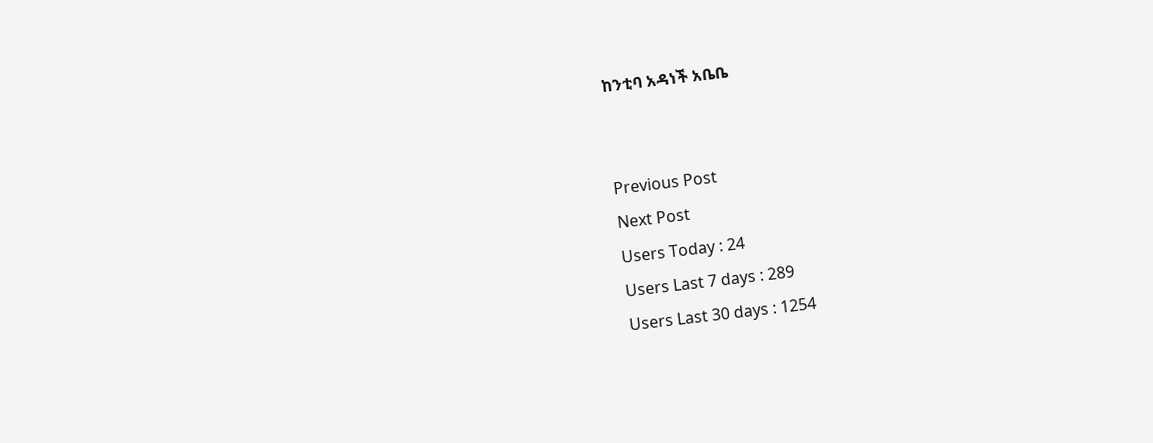ከንቲባ አዳነች አቤቤ


Previous Post
Next Post
Users Today : 24
Users Last 7 days : 289
Users Last 30 days : 1254